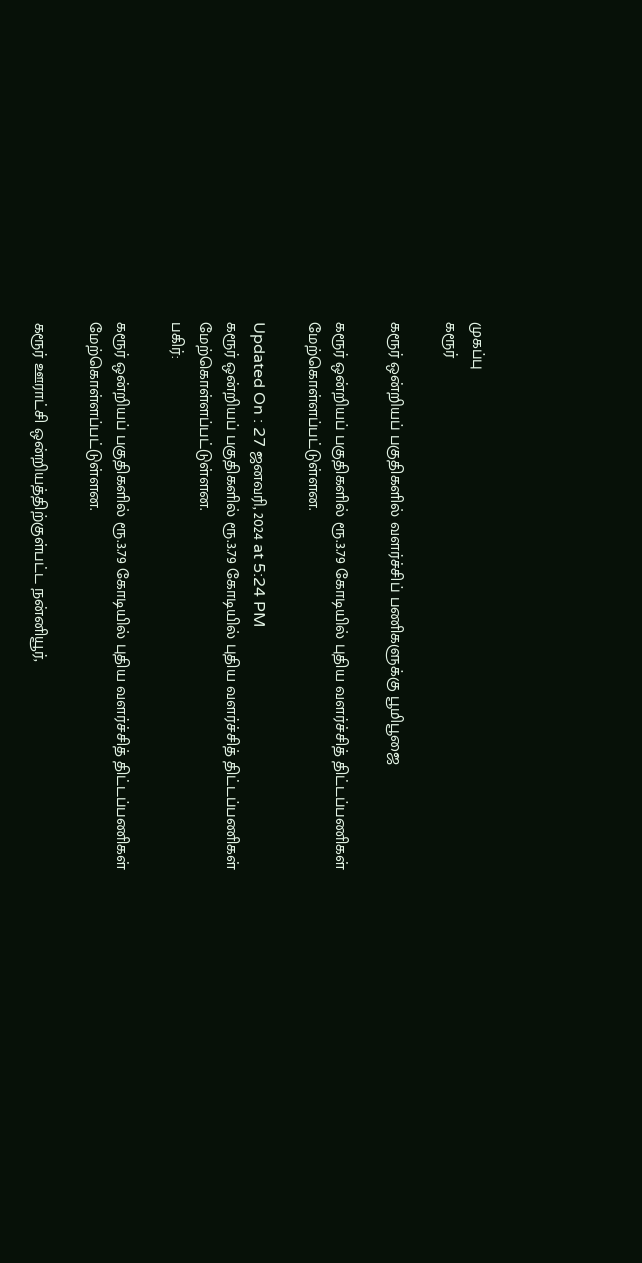முகப்பு
கரூர்

கரூர் ஒன்றியப் பகுதிகளில் வளர்ச்சிப் பணிகளுக்கு பூமிபூஜை

கரூர் ஒன்றியப் பகுதிகளில் ரூ.3.79 கோடியில் புதிய வளர்ச்சித் திட்டப்பணிகள் மேற்கொள்ளப்பட்டுள்ளன.

Updated On : 27 ஜனவரி, 2024 at 5:24 PM
கரூர் ஒன்றியப் பகுதிகளில் ரூ.3.79 கோடியில் புதிய வளர்ச்சித் திட்டப்பணிகள் மேற்கொள்ளப்பட்டுள்ளன.
பகிர்:

கரூர் ஒன்றியப் பகுதிகளில் ரூ.3.79 கோடியில் புதிய வளர்ச்சித் திட்டப்பணிகள் மேற்கொள்ளப்பட்டுள்ளன.

கரூர் ஊராட்சி ஒன்றியத்திற்குள்பட்ட நன்னியூர்,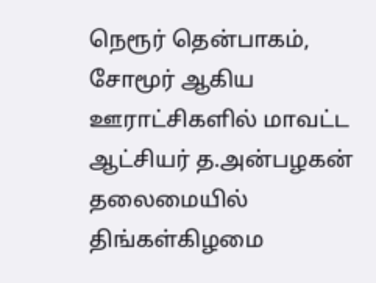நெரூர் தென்பாகம், சோமூர் ஆகிய ஊராட்சிகளில் மாவட்ட ஆட்சியர் த.அன்பழகன் தலைமையில் திங்கள்கிழமை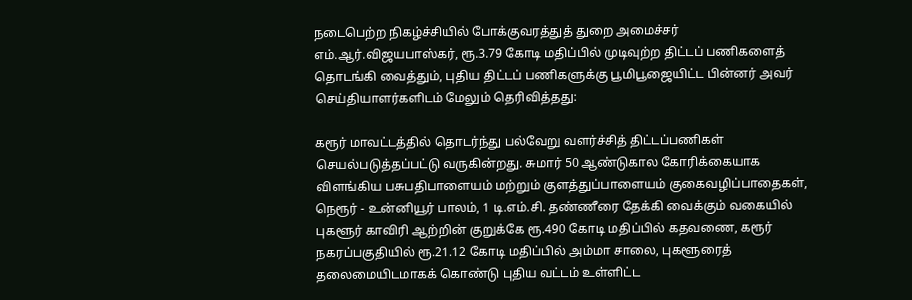நடைபெற்ற நிகழ்ச்சியில் போக்குவரத்துத் துறை அமைச்சர் எம்.ஆர்.விஜயபாஸ்கர், ரூ.3.79 கோடி மதிப்பில் முடிவுற்ற திட்டப் பணிகளைத் தொடங்கி வைத்தும், புதிய திட்டப் பணிகளுக்கு பூமிபூஜையிட்ட பின்னர் அவர் செய்தியாளர்களிடம் மேலும் தெரிவித்தது:

கரூர் மாவட்டத்தில் தொடர்ந்து பல்வேறு வளர்ச்சித் திட்டப்பணிகள் செயல்படுத்தப்பட்டு வருகின்றது. சுமார் 50 ஆண்டுகால கோரிக்கையாக விளங்கிய பசுபதிபாளையம் மற்றும் குளத்துப்பாளையம் குகைவழிப்பாதைகள், நெரூர் - உன்னியூர் பாலம், 1 டி.எம்.சி. தண்ணீரை தேக்கி வைக்கும் வகையில் புகளூர் காவிரி ஆற்றின் குறுக்கே ரூ.490 கோடி மதிப்பில் கதவணை, கரூர் நகரப்பகுதியில் ரூ.21.12 கோடி மதிப்பில் அம்மா சாலை, புகளூரைத் தலைமையிடமாகக் கொண்டு புதிய வட்டம் உள்ளிட்ட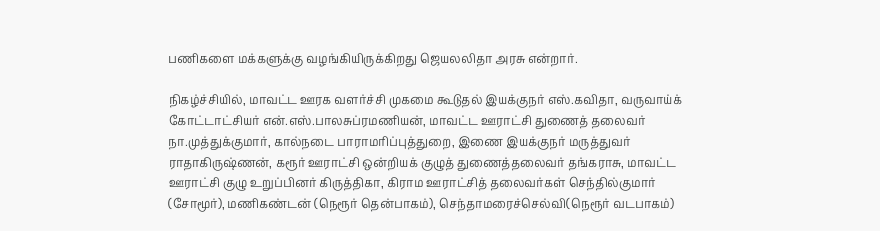பணிகளை மக்களுக்கு வழங்கியிருக்கிறது ஜெயலலிதா அரசு என்றார்.

நிகழ்ச்சியில், மாவட்ட ஊரக வளர்ச்சி முகமை கூடுதல் இயக்குநர் எஸ்.கவிதா, வருவாய்க் கோட்டாட்சியர் என்.எஸ்.பாலசுப்ரமணியன், மாவட்ட ஊராட்சி துணைத் தலைவர் நா.முத்துக்குமார், கால்நடை பாராமரிப்புத்துறை, இணை இயக்குநர் மருத்துவர் ராதாகிருஷ்ணன், கரூர் ஊராட்சி ஒன்றியக் குழுத் துணைத்தலைவர் தங்கராசு, மாவட்ட ஊராட்சி குழு உறுப்பினர் கிருத்திகா, கிராம ஊராட்சித் தலைவர்கள் செந்தில்குமார் (சோமூர்), மணிகண்டன் (நெரூர் தென்பாகம்), செந்தாமரைச்செல்வி(நெரூர் வடபாகம்)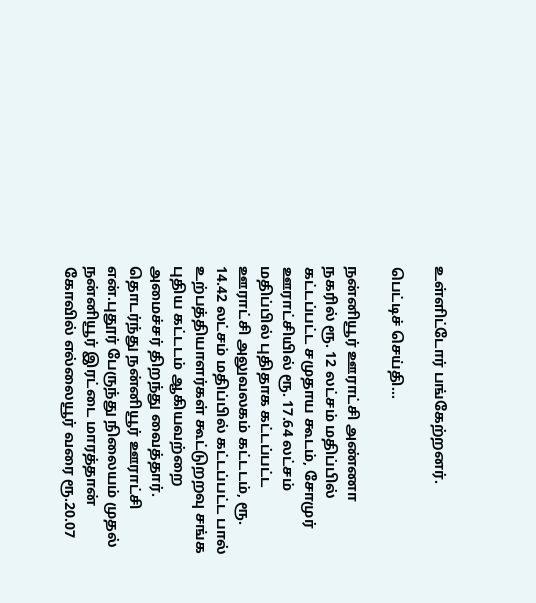உள்ளிட்டோர் பங்கேற்றனர்.

பெட்டிச் செய்தி...

நன்னியூர் ஊராட்சி அண்ணா நகரில் ரூ. 12 லட்சம் மதிப்பில் கட்டப்பட்ட சமுதாய கூடம், சோமுர் ஊராட்சியில் ரூ. 17.64 லட்சம் மதிப்பில் புதிதாக கட்டப்பட்ட ஊராட்சி அலுவலகம் கட்டடம், ரூ. 14.42 லட்சம் மதிப்பில் கட்டப்பட்ட பால் உற்பத்தியாளர்கள் கூட்டுறறவு சங்க புதிய கட்டடம் ஆகியவற்றை அமைச்சர் திறந்து வைத்தார். தொடர்ந்து நன்னியூர் ஊராட்சி என்.புதூர் பேருந்து நிலையம் முதல் நன்னியூர் இரட்டை மாரத்தான் கோவில் எல்லையூர் வரை ரூ.20.07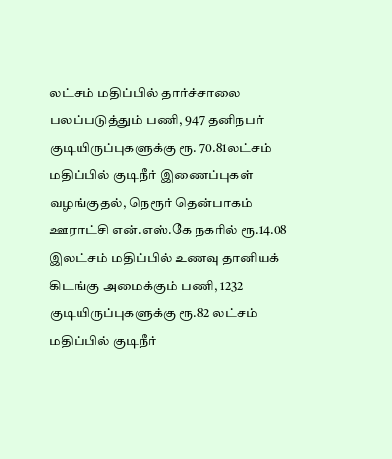லட்சம் மதிப்பில் தார்ச்சாலை பலப்படுத்தும் பணி, 947 தனிநபர் குடியிருப்புகளுக்கு ரூ. 70.81லட்சம் மதிப்பில் குடிநீர் இணைப்புகள் வழங்குதல், நெரூர் தென்பாகம் ஊராட்சி என்.எஸ்.கே நகரில் ரூ.14.08 இலட்சம் மதிப்பில் உணவு தானியக் கிடங்கு அமைக்கும் பணி, 1232 குடியிருப்புகளுக்கு ரூ.82 லட்சம் மதிப்பில் குடிநீர்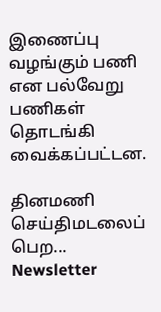இணைப்பு வழங்கும் பணி என பல்வேறு பணிகள் தொடங்கி வைக்கப்பட்டன.

தினமணி செய்திமடலைப் பெற... Newsletter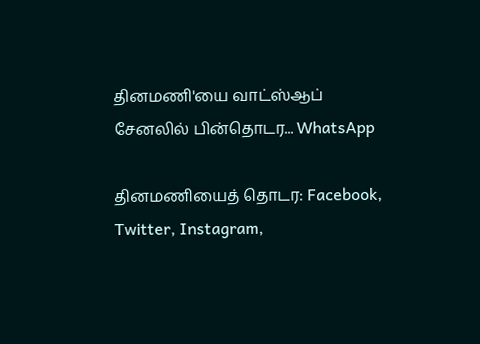தினமணி'யை வாட்ஸ்ஆப் சேனலில் பின்தொடர... WhatsApp

தினமணியைத் தொடர: Facebook, Twitter, Instagram,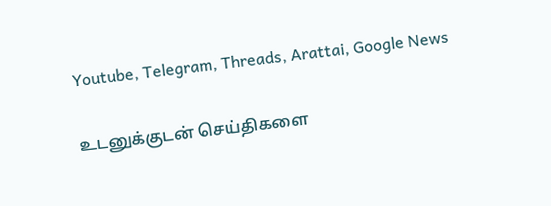Youtube, Telegram, Threads, Arattai, Google News

உடனுக்குடன் செய்திகளை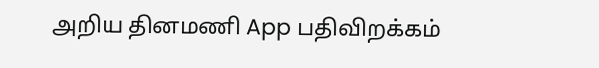அறிய தினமணி App பதிவிறக்கம்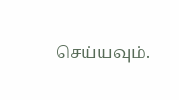செய்யவும்.